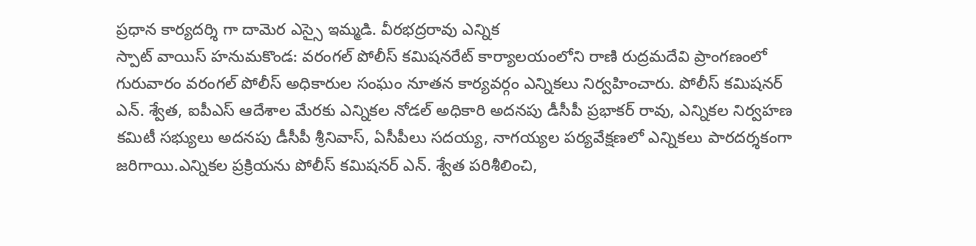ప్రధాన కార్యదర్శి గా దామెర ఎస్సై ఇమ్మడి. వీరభద్రరావు ఎన్నిక
స్పాట్ వాయిస్ హనుమకొండ: వరంగల్ పోలీస్ కమిషనరేట్ కార్యాలయంలోని రాణి రుద్రమదేవి ప్రాంగణంలో గురువారం వరంగల్ పోలీస్ అధికారుల సంఘం నూతన కార్యవర్గం ఎన్నికలు నిర్వహించారు. పోలీస్ కమిషనర్ ఎన్. శ్వేత, ఐపీఎస్ ఆదేశాల మేరకు ఎన్నికల నోడల్ అధికారి అదనపు డీసీపీ ప్రభాకర్ రావు, ఎన్నికల నిర్వహణ కమిటీ సభ్యులు అదనపు డీసీపీ శ్రీనివాస్, ఏసీపీలు సదయ్య, నాగయ్యల పర్యవేక్షణలో ఎన్నికలు పారదర్శకంగా జరిగాయి.ఎన్నికల ప్రక్రియను పోలీస్ కమిషనర్ ఎన్. శ్వేత పరిశీలించి,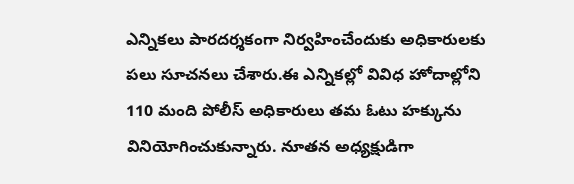ఎన్నికలు పారదర్శకంగా నిర్వహించేందుకు అధికారులకు పలు సూచనలు చేశారు.ఈ ఎన్నికల్లో వివిధ హోదాల్లోని 110 మంది పోలీస్ అధికారులు తమ ఓటు హక్కును వినియోగించుకున్నారు. నూతన అధ్యక్షుడిగా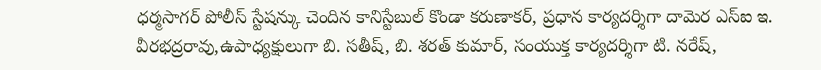ధర్మసాగర్ పోలీస్ స్టేషన్కు చెందిన కానిస్టేబుల్ కొండా కరుణాకర్, ప్రధాన కార్యదర్శిగా దామెర ఎస్ఐ ఇ. వీరభద్రరావు,ఉపాధ్యక్షులుగా బి. సతీష్, బి. శరత్ కుమార్, సంయుక్త కార్యదర్శిగా టి. నరేష్,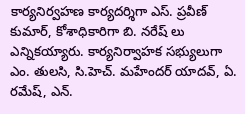కార్యనిర్వహణ కార్యదర్శిగా ఎస్. ప్రవీణ్ కుమార్, కోశాధికారిగా బి. నరేష్ లు ఎన్నికయ్యారు. కార్యనిర్వాహక సభ్యులుగా ఎం. తులసి, సి.హెచ్. మహేందర్ యాదవ్, ఏ. రమేష్, ఎన్.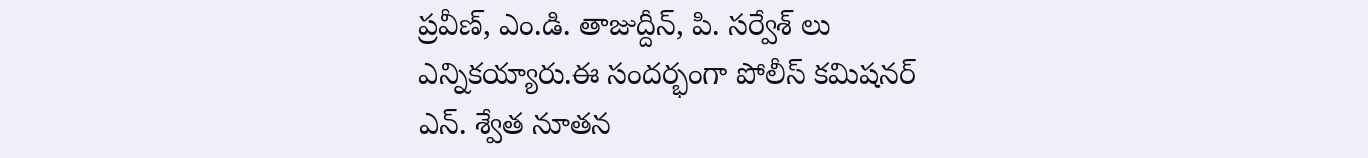ప్రవీణ్, ఎం.డి. తాజుద్దీన్, పి. సర్వేశ్ లు ఎన్నికయ్యారు.ఈ సందర్భంగా పోలీస్ కమిషనర్ ఎన్. శ్వేత నూతన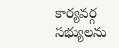కార్యవర్గ సభ్యులను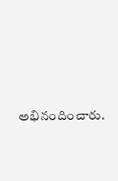అభినందించారు.